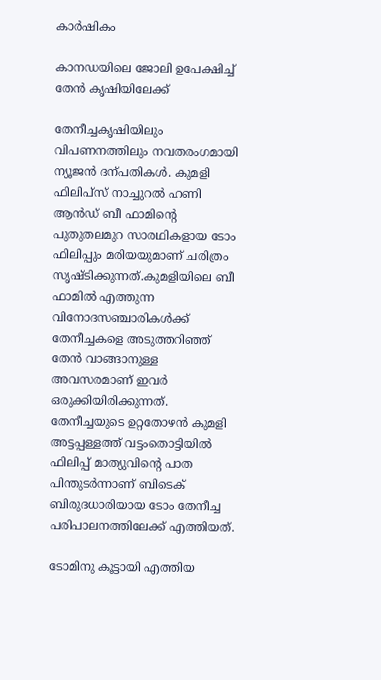കാർഷികം

കാനഡയിലെ ജോലി ഉപേക്ഷിച്ച് തേൻ കൃഷിയിലേക്ക്

തേനീച്ചകൃഷിയിലും വിപണനത്തിലും നവതരംഗമായി ന്യൂജൻ ദന്പതികൾ. കുമളി ഫിലിപ്സ് നാച്ചുറൽ ഹണി ആൻഡ് ബീ ഫാമിന്‍റെ പുതുതലമുറ സാരഥികളായ ടോം ഫിലിപ്പും മരിയയുമാണ് ചരിത്രം സൃഷ്ടിക്കുന്നത്.കുമളിയിലെ ബീ ഫാമിൽ എത്തുന്ന വിനോദസഞ്ചാരികൾക്ക് തേനീച്ചകളെ അടുത്തറിഞ്ഞ് തേൻ വാങ്ങാനുള്ള അവസരമാണ് ഇവർ ഒരുക്കിയിരിക്കുന്നത്. തേനീച്ചയുടെ ഉറ്റതോഴൻ കുമളി അട്ടപ്പള്ളത്ത് വട്ടംതൊട്ടിയിൽ ഫിലിപ്പ് മാത്യുവിന്‍റെ പാത പിന്തുടർന്നാണ് ബിടെക് ബിരുദധാരിയായ ടോം തേനീച്ച പരിപാലനത്തിലേക്ക് എത്തിയത്.

ടോമിനു കൂട്ടായി എത്തിയ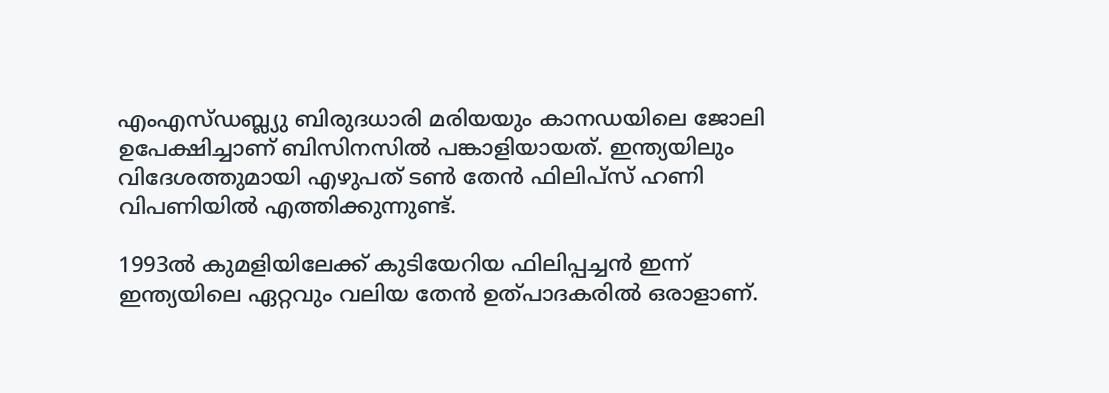എംഎസ്ഡബ്ല്യു ബിരുദധാരി മരിയയും കാനഡയിലെ ജോലി ഉപേക്ഷിച്ചാണ് ബിസിനസിൽ പങ്കാളിയായത്. ഇന്ത്യയിലും വിദേശത്തുമായി എഴുപത് ടണ്‍ തേൻ ഫിലിപ്സ് ഹണി വിപണിയിൽ എത്തിക്കുന്നുണ്ട്.

1993ൽ കുമളിയിലേക്ക് കുടിയേറിയ ഫിലിപ്പച്ചൻ ഇന്ന് ഇന്ത്യയിലെ ഏറ്റവും വലിയ തേൻ ഉത്പാദകരിൽ ഒരാളാണ്.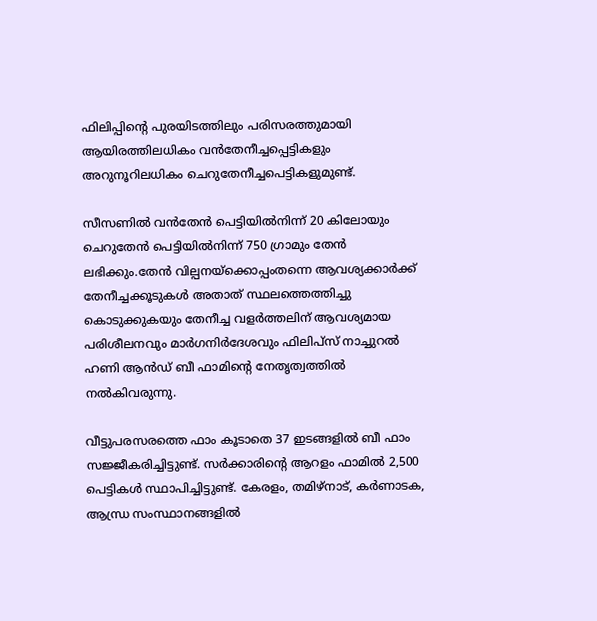ഫിലിപ്പിന്‍റെ പുരയിടത്തിലും പരിസരത്തുമായി ആയിരത്തിലധികം വൻതേനീച്ചപ്പെട്ടികളും അറുനൂറിലധികം ചെറുതേനീച്ചപെട്ടികളുമുണ്ട്.

സീസണിൽ വൻതേൻ പെട്ടിയിൽനിന്ന് 20 കിലോയും ചെറുതേൻ പെട്ടിയിൽനിന്ന് 750 ഗ്രാമും തേൻ ലഭിക്കും.തേൻ വില്പനയ്ക്കൊപ്പംതന്നെ ആവശ്യക്കാർക്ക് തേനീച്ചക്കൂടുകൾ അതാത് സ്ഥലത്തെത്തിച്ചു കൊടുക്കുകയും തേനീച്ച വളർത്തലിന് ആവശ്യമായ പരിശീലനവും മാർഗനിർദേശവും ഫിലിപ്സ് നാച്ചുറൽ ഹണി ആൻഡ് ബീ ഫാമിന്‍റെ നേതൃത്വത്തിൽ നൽകിവരുന്നു.

വീട്ടുപരസരത്തെ ഫാം കൂടാതെ 37 ഇടങ്ങളിൽ ബീ ഫാം സജ്ജീകരിച്ചിട്ടുണ്ട്. സർക്കാരിന്‍റെ ആറളം ഫാമിൽ 2,500 പെട്ടികൾ സ്ഥാപിച്ചിട്ടുണ്ട്. കേരളം, തമിഴ്നാട്, കർണാടക, ആന്ധ്ര സംസ്ഥാനങ്ങളിൽ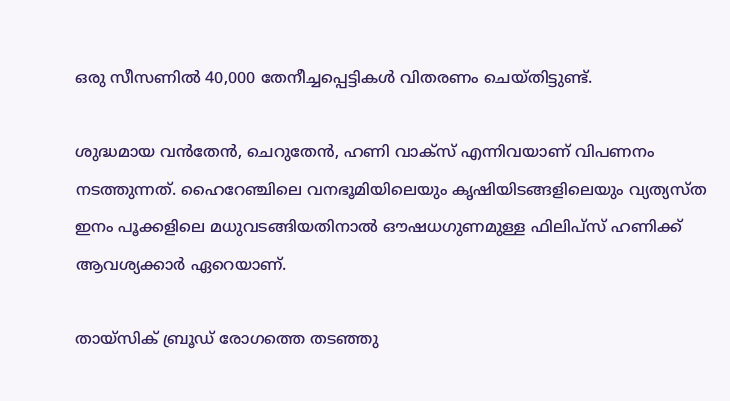ഒരു സീസണിൽ 40,000 തേനീച്ചപ്പെട്ടികൾ വിതരണം ചെയ്തിട്ടുണ്ട്.

ശുദ്ധമായ വൻതേൻ, ചെറുതേൻ, ഹണി വാക്സ് എന്നിവയാണ് വിപണനം നടത്തുന്നത്. ഹൈറേഞ്ചിലെ വനഭൂമിയിലെയും കൃഷിയിടങ്ങളിലെയും വ്യത്യസ്ത ഇനം പൂക്കളിലെ മധുവടങ്ങിയതിനാൽ ഔഷധഗുണമുള്ള ഫിലിപ്സ് ഹണിക്ക് ആവശ്യക്കാർ ഏറെയാണ്.

തായ്സിക് ബ്രൂഡ് രോഗത്തെ തടഞ്ഞു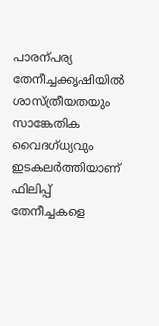പാരന്പര്യ തേനീച്ചക്കൃഷിയിൽ ശാസ്ത്രീയതയും സാങ്കേതിക വൈദഗ്ധ്യവും ഇടകലർത്തിയാണ് ഫിലിപ്പ് തേനീച്ചകളെ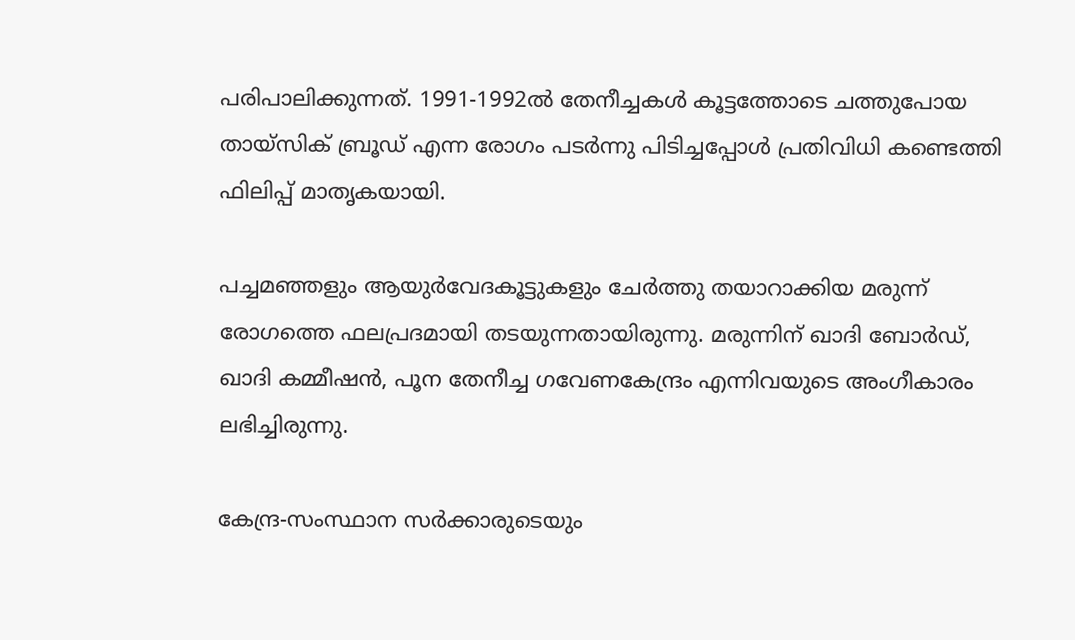പരിപാലിക്കുന്നത്. 1991-1992ൽ തേനീച്ചകൾ കൂട്ടത്തോടെ ചത്തുപോയ തായ്സിക് ബ്രൂഡ് എന്ന രോഗം പടർന്നു പിടിച്ചപ്പോൾ പ്രതിവിധി കണ്ടെത്തി ഫിലിപ്പ് മാതൃകയായി.

പച്ചമഞ്ഞളും ആയുർവേദകൂട്ടുകളും ചേർത്തു തയാറാക്കിയ മരുന്ന് രോഗത്തെ ഫലപ്രദമായി തടയുന്നതായിരുന്നു. മരുന്നിന് ഖാദി ബോർഡ്, ഖാദി കമ്മീഷൻ, പൂന തേനീച്ച ഗവേണകേന്ദ്രം എന്നിവയുടെ അംഗീകാരം ലഭിച്ചിരുന്നു.

കേന്ദ്ര-സംസ്ഥാന സർക്കാരുടെയും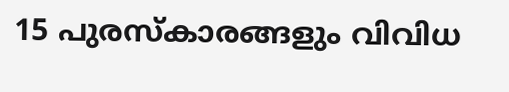15 പുരസ്കാരങ്ങളും വിവിധ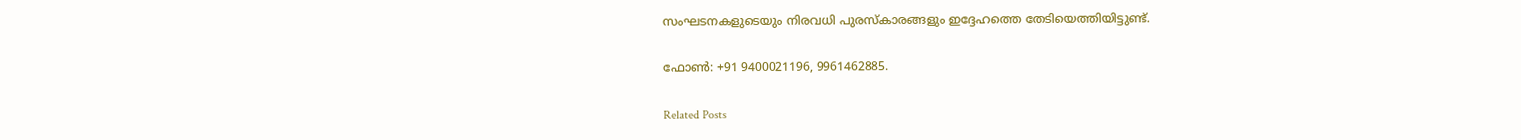സംഘടനകളുടെയും നിരവധി പുരസ്കാരങ്ങളും ഇദ്ദേഹത്തെ തേടിയെത്തിയിട്ടുണ്ട്.

ഫോണ്‍: +91 9400021196, 9961462885.

Related Posts